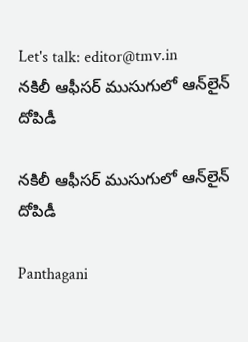Let's talk: editor@tmv.in
నకిలీ ఆఫీసర్ ముసుగులో ఆన్‌లైన్ దోపిడీ

నకిలీ ఆఫీసర్ ముసుగులో ఆన్‌లైన్ దోపిడీ

Panthagani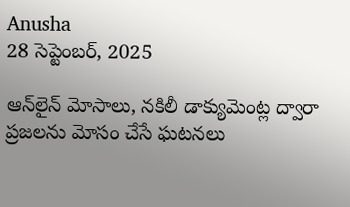Anusha
28 సెప్టెంబర్, 2025

ఆన్‌లైన్ మోసాలు, నకిలీ డాక్యుమెంట్ల ద్వారా ప్రజలను మోసం చేసే ఘటనలు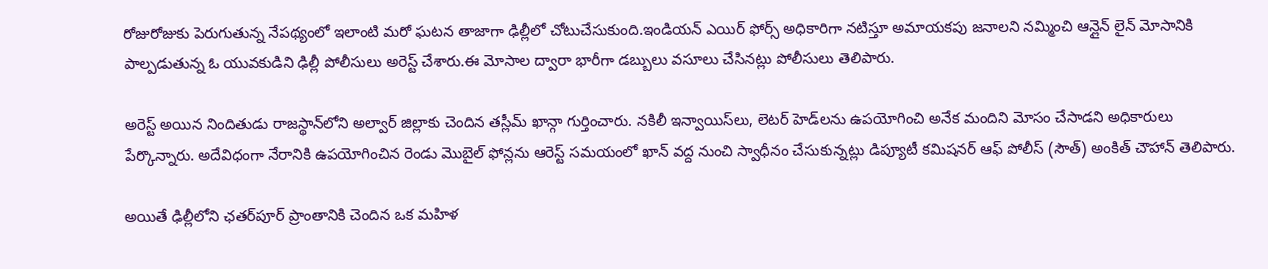రోజురోజుకు పెరుగుతున్న నేపథ్యంలో ఇలాంటి మరో ఘటన తాజాగా ఢిల్లీలో చోటుచేసుకుంది.ఇండియన్ ఎయిర్ ఫోర్స్ అధికారిగా నటిస్తూ అమాయకపు జనాలని నమ్మించి ఆన్లైన్ లైన్ మోసానికి పాల్పడుతున్న ఓ యువకుడిని ఢిల్లీ పోలీసులు అరెస్ట్ చేశారు.ఈ మోసాల ద్వారా భారీగా డబ్బులు వసూలు చేసినట్లు పోలీసులు తెలిపారు.

అరెస్ట్ అయిన నిందితుడు రాజస్థాన్‌లోని అల్వార్ జిల్లాకు చెందిన తస్లీమ్ ఖాన్గా గుర్తించారు. నకిలీ ఇన్వాయిస్‌లు, లెటర్ హెడ్‌లను ఉపయోగించి అనేక మందిని మోసం చేసాడని అధికారులు పేర్కొన్నారు. అదేవిధంగా నేరానికి ఉపయోగించిన రెండు మొబైల్ ఫోన్లను ఆరెస్ట్ సమయంలో ఖాన్ వద్ద నుంచి స్వాధీనం చేసుకున్నట్లు డిప్యూటీ కమిషనర్ ఆఫ్ పోలీస్ (సౌత్) అంకిత్ చౌహాన్ తెలిపారు.

అయితే ఢిల్లీలోని ఛతర్‌పూర్ ప్రాంతానికి చెందిన ఒక మహిళ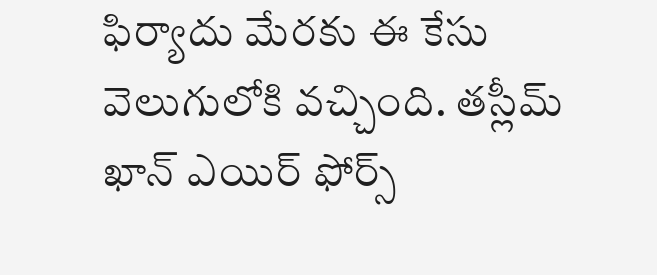ఫిర్యాదు మేరకు ఈ కేసు వెలుగులోకి వచ్చింది. తస్లీమ్ ఖాన్ ఎయిర్ ఫోర్స్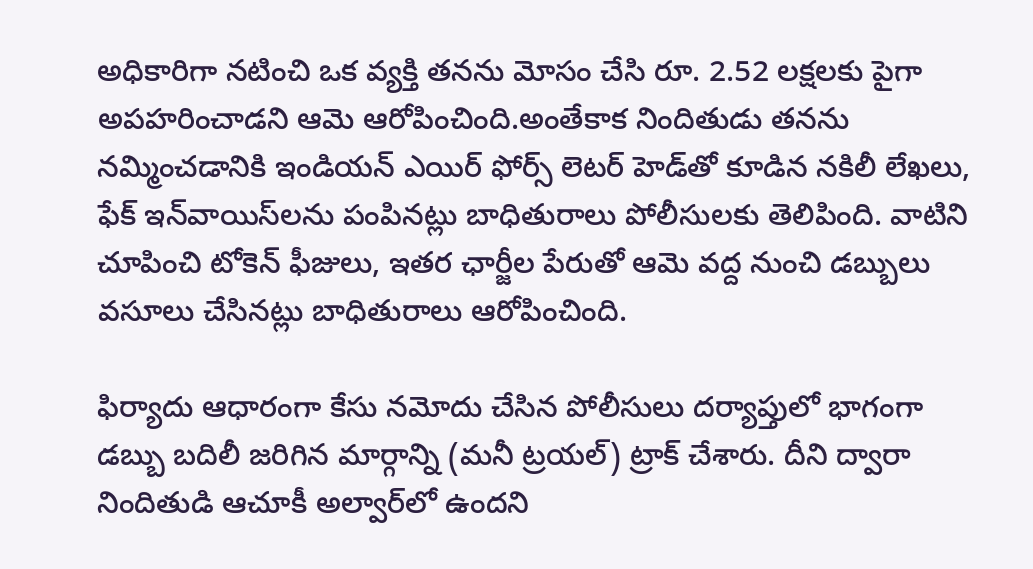అధికారిగా నటించి ఒక వ్యక్తి తనను మోసం చేసి రూ. 2.52 లక్షలకు పైగా అపహరించాడని ఆమె ఆరోపించింది.అంతేకాక నిందితుడు తనను నమ్మించడానికి ఇండియన్ ఎయిర్ ఫోర్స్ లెటర్ హెడ్‌తో కూడిన నకిలీ లేఖలు, ఫేక్ ఇన్‌వాయిస్‌లను పంపినట్లు బాధితురాలు పోలీసులకు తెలిపింది. వాటిని చూపించి టోకెన్ ఫీజులు, ఇతర ఛార్జీల పేరుతో ఆమె వద్ద నుంచి డబ్బులు వసూలు చేసినట్లు బాధితురాలు ఆరోపించింది.

ఫిర్యాదు ఆధారంగా కేసు నమోదు చేసిన పోలీసులు దర్యాప్తులో భాగంగా డబ్బు బదిలీ జరిగిన మార్గాన్ని (మనీ ట్రయల్‌) ట్రాక్ చేశారు. దీని ద్వారా నిందితుడి ఆచూకీ అల్వార్‌లో ఉందని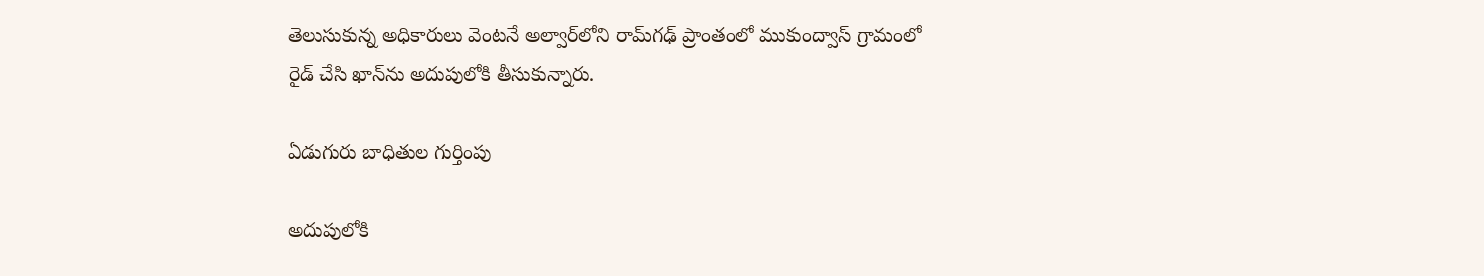తెలుసుకున్న అధికారులు వెంటనే అల్వార్‌లోని రామ్‌గఢ్ ప్రాంతంలో ముకుంద్వాస్ గ్రామంలో రైడ్ చేసి ఖాన్‌ను అదుపులోకి తీసుకున్నారు.

ఏడుగురు బాధితుల గుర్తింపు

అదుపులోకి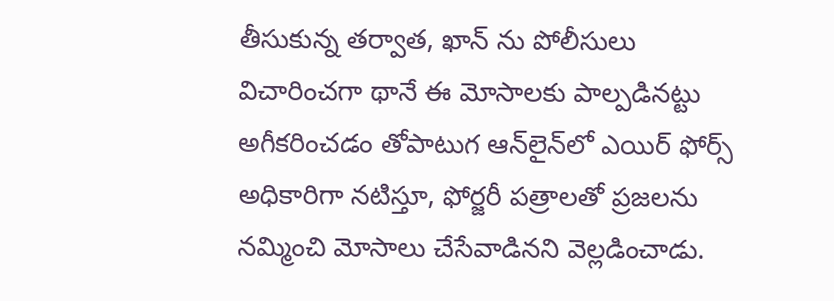తీసుకున్న తర్వాత, ఖాన్ ను పోలీసులు విచారించగా థానే ఈ మోసాలకు పాల్పడినట్టు అగీకరించడం తోపాటుగ ఆన్‌లైన్‌లో ఎయిర్ ఫోర్స్ అధికారిగా నటిస్తూ, ఫోర్జరీ పత్రాలతో ప్రజలను నమ్మించి మోసాలు చేసేవాడినని వెల్లడించాడు.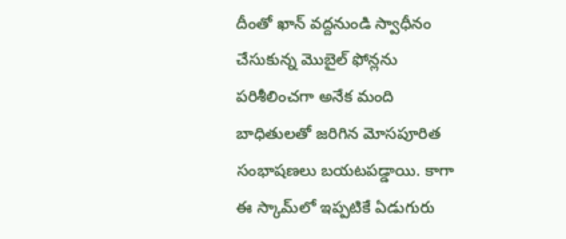దీంతో ఖాన్ వద్దనుండి స్వాధీనం చేసుకున్న మొబైల్ ఫోన్లను పరిశీలించగా అనేక మంది బాధితులతో జరిగిన మోసపూరిత సంభాషణలు బయటపడ్డాయి. కాగా ఈ స్కామ్‌లో ఇప్పటికే ఏడుగురు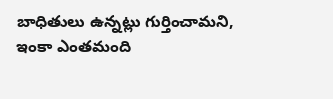బాధితులు ఉన్నట్లు గుర్తించామని, ఇంకా ఎంతమంది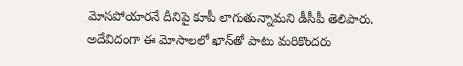మోసపోయారనే దీనిపై కూపీ లాగుతున్నామని డీసీపీ తెలిపారు. అదేవిదంగా ఈ మోసాలలో ఖాన్‌తో పాటు మరికొందరు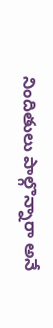నిందితులు పాల్గొన్నారా అనే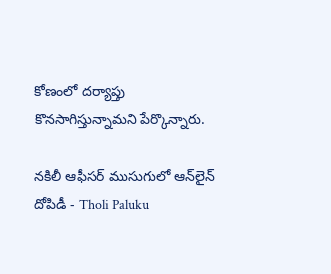కోణంలో దర్యాప్తు కొనసాగిస్తున్నామని పేర్కొన్నారు.

నకిలీ ఆఫీసర్ ముసుగులో ఆన్‌లైన్ దోపిడీ - Tholi Paluku